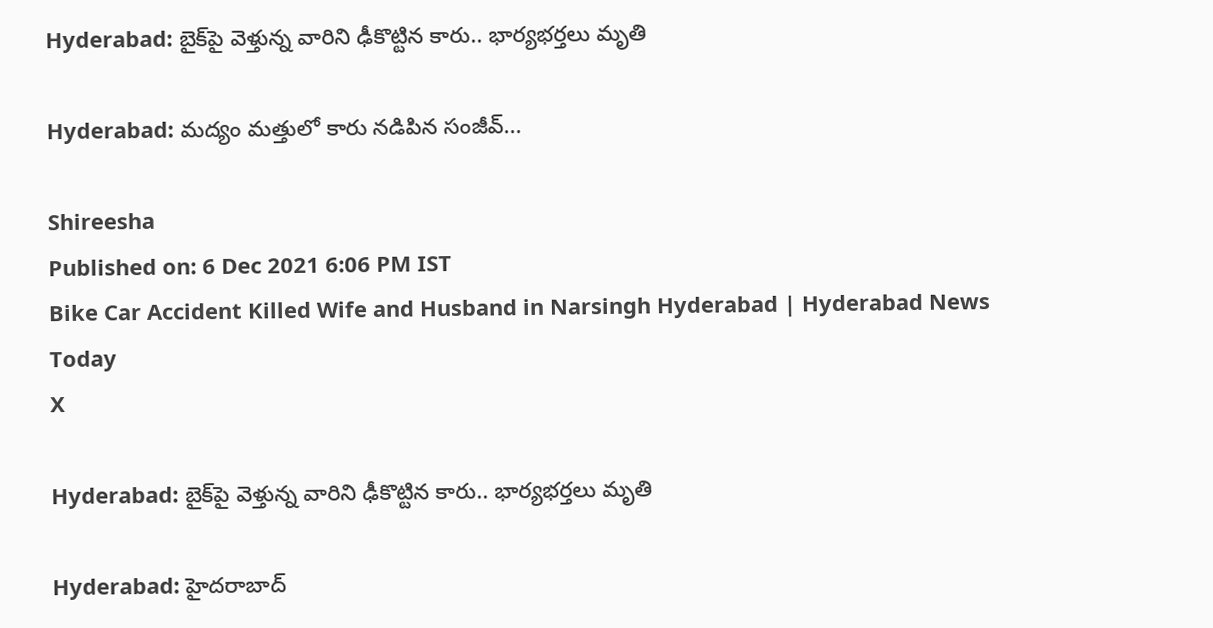Hyderabad: బైక్‌పై వెళ్తున్న వారిని ఢీకొట్టిన కారు.. భార్యభర్తలు మృతి

Hyderabad: మద్యం మత్తులో కారు నడిపిన సంజీవ్...

Shireesha
Published on: 6 Dec 2021 6:06 PM IST
Bike Car Accident Killed Wife and Husband in Narsingh Hyderabad | Hyderabad News Today
X

Hyderabad: బైక్‌పై వెళ్తున్న వారిని ఢీకొట్టిన కారు.. భార్యభర్తలు మృతి

Hyderabad: హైదరాబాద్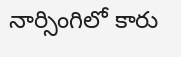నార్సింగిలో కారు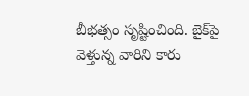బీభత్సం సృష్టించింది. బైక్‌పై వెళ్తున్న వారిని కారు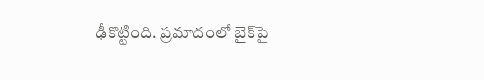ఢీకొట్టింది. ప్రమాదంలో బైక్‌పై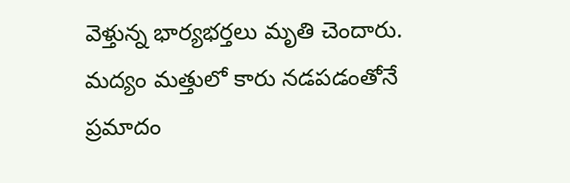వెళ్తున్న భార్యభర్తలు మృతి చెందారు. మద్యం మత్తులో కారు నడపడంతోనే ప్రమాదం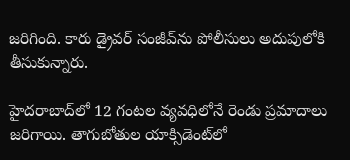జరిగింది. కారు డ్రైవర్ సంజీవ్‌ను పోలీసులు అదుపులోకి తీసుకున్నారు.

హైదరాబాద్‌లో 12 గంటల వ్యవధిలోనే రెండు ప్రమాదాలు జరిగాయి. తాగుబోతుల యాక్సిడెంట్‌లో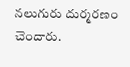నలుగురు దుర్మరణం చెందారు.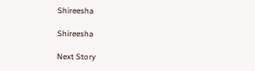Shireesha

Shireesha

Next Story